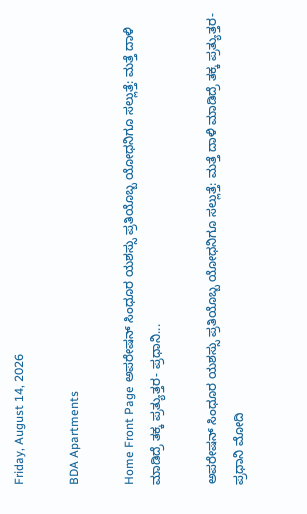Friday, August 14, 2026

BDA Apartments

Home Front Page ಅಪರೇಷನ್ ಸಿಂಧೂರ ಯಶಸ್ಸು ಪ್ರತಿಯೊಬ್ಬ ಯೋಧನಿಗೂ ಸಲ್ಲುತ್ತೆ: ಮತ್ತೆ ದಾಳಿ ಮಾಡಿದ್ರೆ ತಕ್ಕ ಪ್ರತ್ಯುತ್ತರ- ಪ್ರಧಾನಿ...

ಅಪರೇಷನ್ ಸಿಂಧೂರ ಯಶಸ್ಸು ಪ್ರತಿಯೊಬ್ಬ ಯೋಧನಿಗೂ ಸಲ್ಲುತ್ತೆ: ಮತ್ತೆ ದಾಳಿ ಮಾಡಿದ್ರೆ ತಕ್ಕ ಪ್ರತ್ಯುತ್ತರ- ಪ್ರಧಾನಿ ಮೋದಿ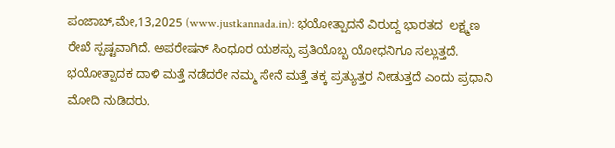ಪಂಜಾಬ್,ಮೇ,13,2025 (www.justkannada.in): ಭಯೋತ್ಪಾದನೆ ವಿರುದ್ದ ಭಾರತದ  ಲಕ್ಷ್ಮಣ ರೇಖೆ ಸ್ಪಷ್ಟವಾಗಿದೆ. ಅಪರೇಷನ್ ಸಿಂಧೂರ ಯಶಸ್ಸು ಪ್ರತಿಯೊಬ್ಬ ಯೋಧನಿಗೂ ಸಲ್ಲುತ್ತದೆ. ಭಯೋತ್ಪಾದಕ ದಾಳಿ ಮತ್ತೆ ನಡೆದರೇ ನಮ್ಮ ಸೇನೆ ಮತ್ತೆ ತಕ್ಕ ಪ್ರತ್ಯುತ್ತರ ನೀಡುತ್ತದೆ ಎಂದು ಪ್ರಧಾನಿ ಮೋದಿ ನುಡಿದರು.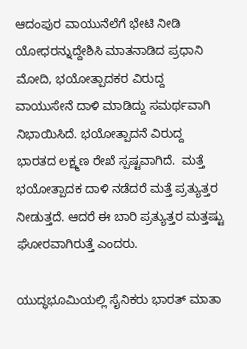ಆದಂಪುರ ವಾಯುನೆಲೆಗೆ ಭೇಟಿ ನೀಡಿ ಯೋಧರನ್ನುದ್ದೇಶಿಸಿ ಮಾತನಾಡಿದ ಪ್ರಧಾನಿ ಮೋದಿ, ಭಯೋತ್ಪಾದಕರ ವಿರುದ್ದ ವಾಯುಸೇನೆ ದಾಳಿ ಮಾಡಿದ್ದು ಸಮರ್ಥವಾಗಿ ನಿಭಾಯಿಸಿದೆ. ಭಯೋತ್ಪಾದನೆ ವಿರುದ್ದ ಭಾರತದ ಲಕ್ಷ್ಮಣ ರೇಖೆ ಸ್ಪಷ್ಟವಾಗಿದೆ.  ಮತ್ತೆ ಭಯೋತ್ಪಾದಕ ದಾಳಿ ನಡೆದರೆ ಮತ್ತೆ ಪ್ರತ್ಯುತ್ತರ ನೀಡುತ್ತದೆ. ಆದರೆ ಈ ಬಾರಿ ಪ್ರತ್ಯುತ್ತರ ಮತ್ತಷ್ಟು ಘೋರವಾಗಿರುತ್ತೆ ಎಂದರು.

ಯುದ್ಧಭೂಮಿಯಲ್ಲಿ ಸೈನಿಕರು ಭಾರತ್ ಮಾತಾ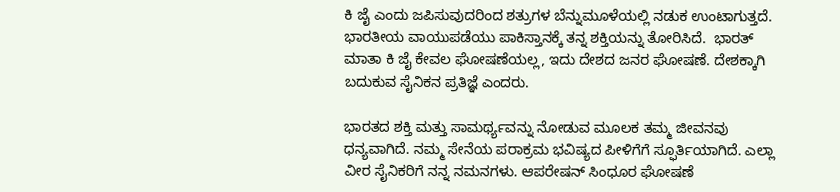ಕಿ ಜೈ ಎಂದು ಜಪಿಸುವುದರಿಂದ ಶತ್ರುಗಳ ಬೆನ್ನುಮೂಳೆಯಲ್ಲಿ ನಡುಕ ಉಂಟಾಗುತ್ತದೆ. ಭಾರತೀಯ ವಾಯುಪಡೆಯು ಪಾಕಿಸ್ತಾನಕ್ಕೆ ತನ್ನ ಶಕ್ತಿಯನ್ನು ತೋರಿಸಿದೆ.  ಭಾರತ್ ಮಾತಾ ಕಿ ಜೈ ಕೇವಲ ಘೋಷಣೆಯಲ್ಲ, ಇದು ದೇಶದ ಜನರ ಘೋಷಣೆ. ದೇಶಕ್ಕಾಗಿ ಬದುಕುವ ಸೈನಿಕನ ಪ್ರತಿಜ್ಞೆ ಎಂದರು.

ಭಾರತದ ಶಕ್ತಿ ಮತ್ತು ಸಾಮರ್ಥ್ಯವನ್ನು ನೋಡುವ ಮೂಲಕ ತಮ್ಮ ಜೀವನವು ಧನ್ಯವಾಗಿದೆ. ನಮ್ಮ ಸೇನೆಯ ಪರಾಕ್ರಮ ಭವಿಷ್ಯದ ಪೀಳಿಗೆಗೆ ಸ್ಫೂರ್ತಿಯಾಗಿದೆ. ಎಲ್ಲಾ ವೀರ ಸೈನಿಕರಿಗೆ ನನ್ನ ನಮನಗಳು. ಆಪರೇಷನ್ ಸಿಂಧೂರ ಘೋಷಣೆ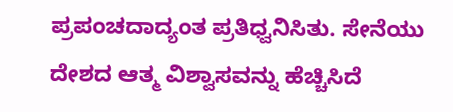ಪ್ರಪಂಚದಾದ್ಯಂತ ಪ್ರತಿಧ್ವನಿಸಿತು. ಸೇನೆಯು ದೇಶದ ಆತ್ಮ ವಿಶ್ವಾಸವನ್ನು ಹೆಚ್ಚಿಸಿದೆ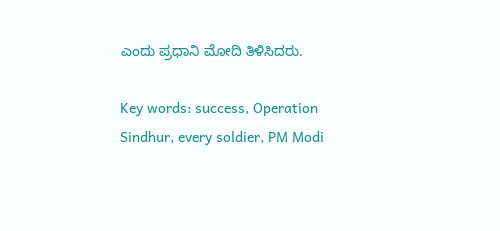ಎಂದು ಪ್ರಧಾನಿ ಮೋದಿ ತಿಳಿಸಿದರು.

Key words: success, Operation Sindhur, every soldier, PM Modi